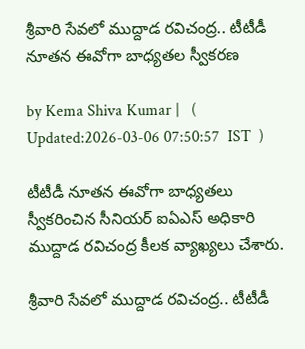శ్రీవారి సేవలో ముద్దాడ రవిచంద్ర.. టీటీడీ నూతన ఈవోగా బాధ్యతల స్వీకరణ

by Kema Shiva Kumar |   (  Updated:2026-03-06 07:50:57  IST  )

టీటీడీ నూతన ఈవోగా బాధ్యతలు స్వీకరించిన సీనియర్ ఐఏఎస్ అధికారి ముద్దాడ రవిచంద్ర కీలక వ్యాఖ్యలు చేశారు.

శ్రీవారి సేవలో ముద్దాడ రవిచంద్ర.. టీటీడీ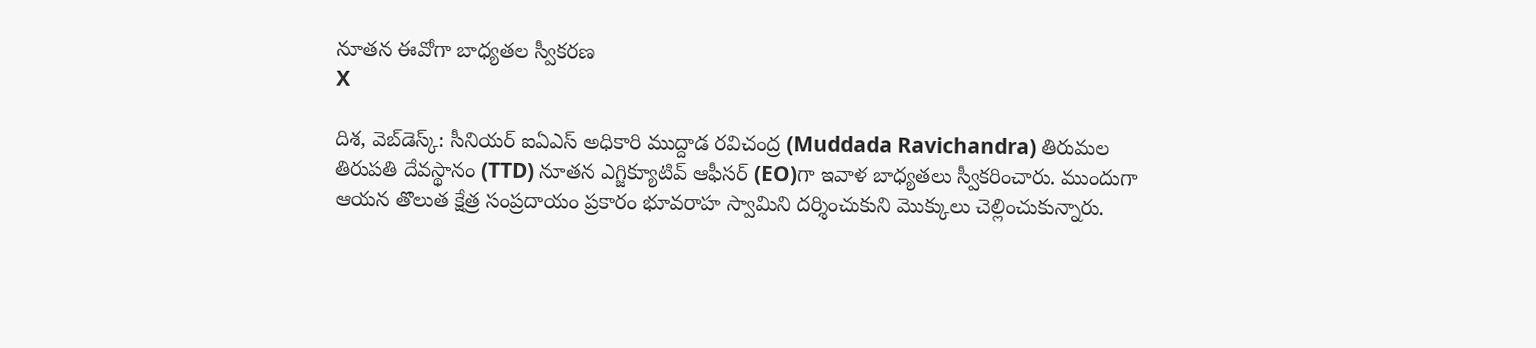నూతన ఈవోగా బాధ్యతల స్వీకరణ
X

దిశ, వెబ్‌డెస్క్: సీనియర్ ఐఏఎస్ అధికారి ముద్దాడ రవిచంద్ర (Muddada Ravichandra) తిరుమల తిరుపతి దేవస్థానం (TTD) నూతన ఎగ్జిక్యూటివ్ ఆఫీసర్ (EO)గా ఇవాళ బాధ్యతలు స్వీకరించారు. ముందుగా ఆయన తొలుత క్షేత్ర సంప్రదాయం ప్రకారం భూవరాహ స్వామిని దర్శించుకుని మొక్కులు చెల్లించుకున్నారు.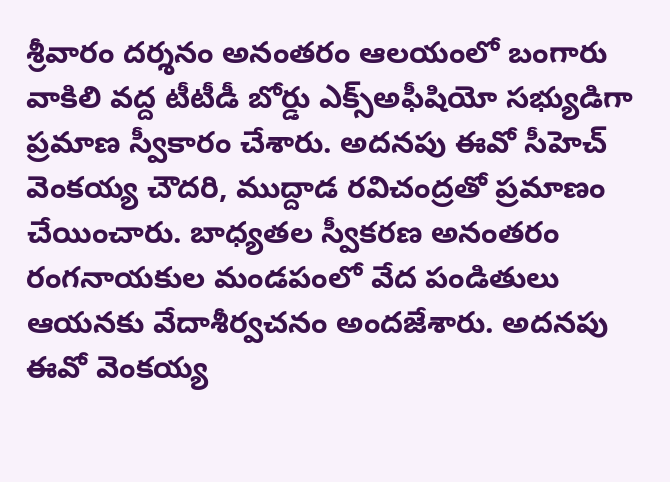శ్రీవారం దర్శనం అనంతరం ఆలయంలో బంగారు వాకిలి వద్ద టీటీడీ బోర్డు ఎక్స్‌అఫీషియో సభ్యుడిగా ప్రమాణ స్వీకారం చేశారు. అదనపు ఈవో సీహెచ్ వెంకయ్య చౌదరి, ముద్దాడ రవిచంద్రతో ప్రమాణం చేయించారు. బాధ్యతల స్వీకరణ అనంతరం రంగనాయకుల మండపంలో వేద పండితులు ఆయనకు వేదాశీర్వచనం అందజేశారు. అదనపు ఈవో వెంకయ్య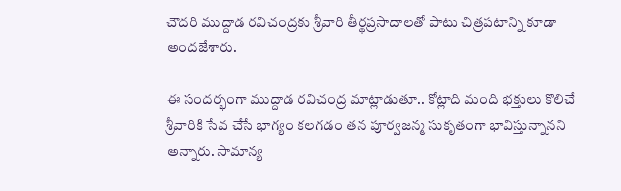చౌదరి ముద్దాడ రవిచంద్రకు శ్రీవారి తీర్థప్రసాదాలతో పాటు చిత్రపటాన్ని కూడా అందజేశారు.

ఈ సందర్భంగా ముద్దాడ రవిచంద్ర మాట్లాడుతూ.. కోట్లాది మంది భక్తులు కొలిచే శ్రీవారికి సేవ చేసే భాగ్యం కలగడం తన పూర్వజన్మ సుకృతంగా భావిస్తున్నానని అన్నారు. సామాన్య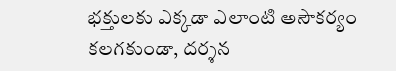భక్తులకు ఎక్కడా ఎలాంటి అసౌకర్యం కలగకుండా, దర్శన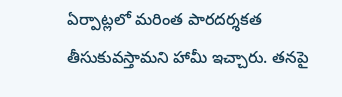ఏర్పాట్లలో మరింత పారదర్శకత తీసుకువస్తామని హామీ ఇచ్చారు. తనపై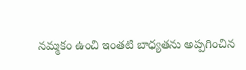నమ్మకం ఉంచి ఇంతటి బాధ్యతను అప్పగించిన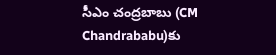సీఎం చంద్రబాబు (CM Chandrababu)కు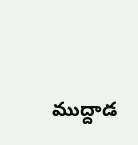ముద్దాడ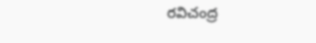రవిచంద్ర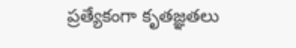ప్రత్యేకంగా కృతజ్ఞతలు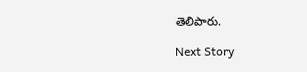తెలిపారు.

Next Story